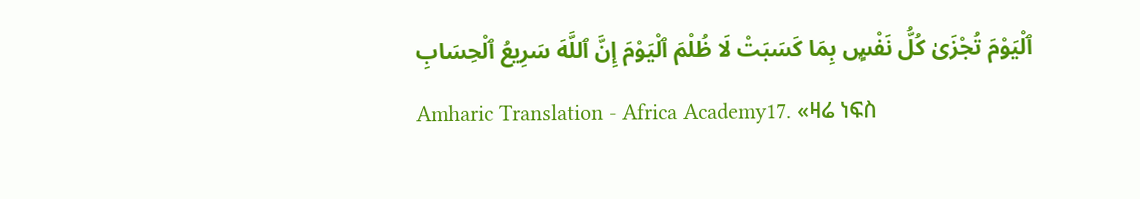ٱلْيَوْمَ تُجْزَىٰ كُلُّ نَفْسٍۭ بِمَا كَسَبَتْ لَا ظُلْمَ ٱلْيَوْمَ إِنَّ ٱللَّهَ سَرِيعُ ٱلْحِسَابِ
Amharic Translation - Africa Academy17. «ዛሬ ነፍስ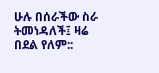ሁሉ በሰራችው ስራ ትመነዳለች፤ ዛሬ በደል የለም::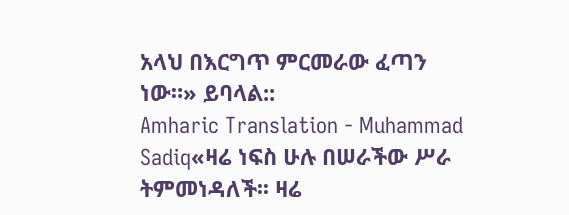አላህ በእርግጥ ምርመራው ፈጣን ነው።» ይባላል::
Amharic Translation - Muhammad Sadiq«ዛሬ ነፍስ ሁሉ በሠራችው ሥራ ትምመነዳለች፡፡ ዛሬ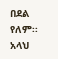በደል የለም፡፡ አላህ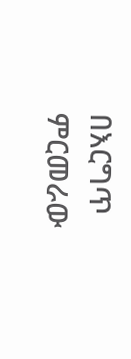በእርግጥ ምርመራው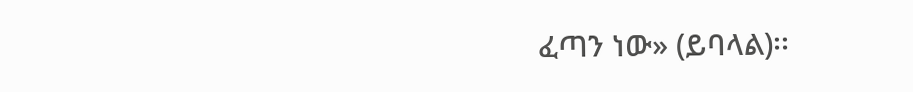ፈጣን ነው» (ይባላል)፡፡